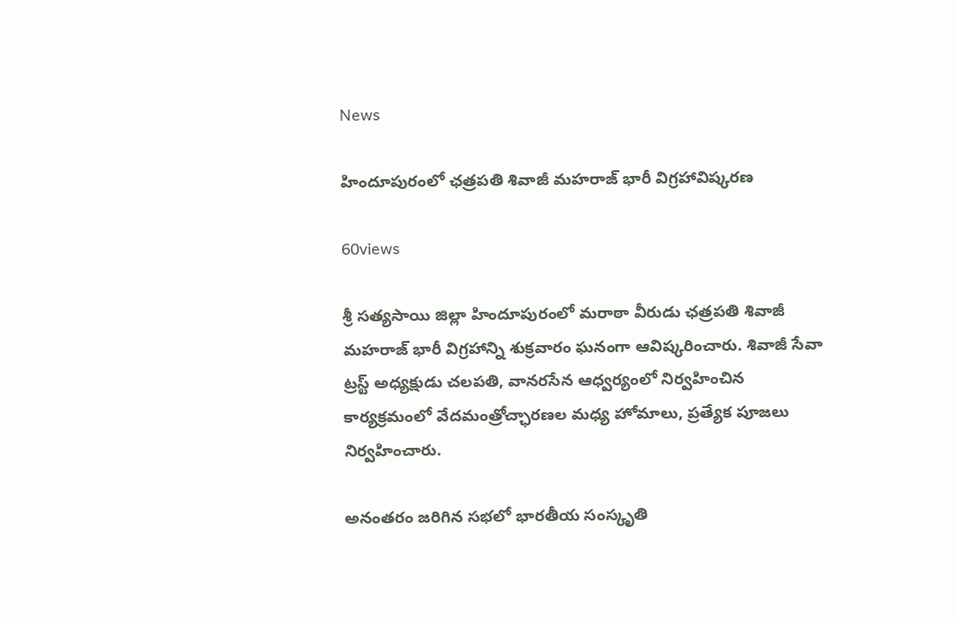News

హిందూపురంలో ఛత్రపతి శివాజీ మహరాజ్ భారీ విగ్రహావిష్కరణ

60views

శ్రీ సత్యసాయి జిల్లా హిందూపురంలో మరాఠా వీరుడు ఛత్రపతి శివాజీ మహరాజ్ భారీ విగ్రహాన్ని శుక్రవారం ఘనంగా ఆవిష్కరించారు. శివాజీ సేవా ట్రస్ట్ అధ్యక్షుడు చలపతి, వానరసేన ఆధ్వర్యంలో నిర్వహించిన కార్యక్రమంలో వేదమంత్రోచ్ఛారణల మధ్య హోమాలు, ప్రత్యేక పూజలు నిర్వహించారు.

అనంతరం జరిగిన సభలో భారతీయ సంస్కృతి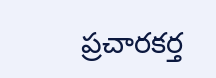ప్రచారకర్త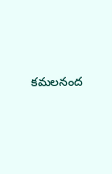కమలనంద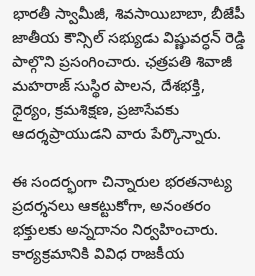భారతీ స్వామీజీ, శివసాయిబాబా, బీజేపీ జాతీయ కౌన్సిల్ సభ్యుడు విష్ణువర్ధన్ రెడ్డి పాల్గొని ప్రసంగించారు. ఛత్రపతి శివాజీ మహరాజ్ సుస్థిర పాలన, దేశభక్తి, ధైర్యం, క్రమశిక్షణ, ప్రజాసేవకు ఆదర్శప్రాయుడని వారు పేర్కొన్నారు.

ఈ సందర్భంగా చిన్నారుల భరతనాట్య ప్రదర్శనలు ఆకట్టుకోగా, అనంతరం భక్తులకు అన్నదానం నిర్వహించారు. కార్యక్రమానికి వివిధ రాజకీయ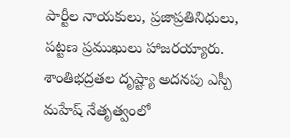పార్టీల నాయకులు, ప్రజాప్రతినిధులు, పట్టణ ప్రముఖులు హాజరయ్యారు. శాంతిభద్రతల దృష్ట్యా అదనపు ఎస్పీ మహేష్ నేతృత్వంలో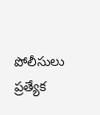పోలీసులు ప్రత్యేక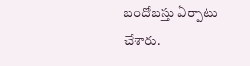బందోబస్తు ఏర్పాటు చేశారు.